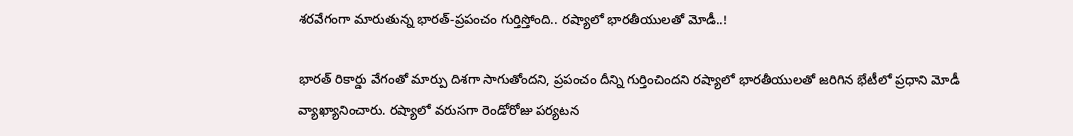శరవేగంగా మారుతున్న భారత్-ప్రపంచం గుర్తిస్తోంది.. రష్యాలో భారతీయులతో మోడీ..!

భారత్ రికార్డు వేగంతో మార్పు దిశగా సాగుతోందని, ప్రపంచం దీన్ని గుర్తించిందని రష్యాలో భారతీయులతో జరిగిన భేటీలో ప్రధాని మోడీ వ్యాఖ్యానించారు. రష్యాలో వరుసగా రెండోరోజు పర్యటన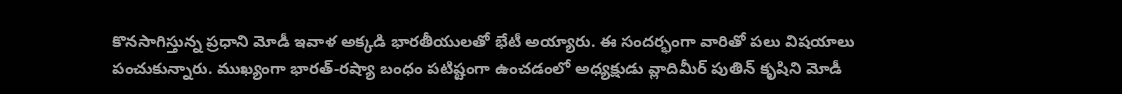కొనసాగిస్తున్న ప్రధాని మోడీ ఇవాళ అక్కడి భారతీయులతో భేటీ అయ్యారు. ఈ సందర్భంగా వారితో పలు విషయాలు పంచుకున్నారు. ముఖ్యంగా భారత్-రష్యా బంధం పటిష్టంగా ఉంచడంలో అధ్యక్షుడు వ్లాదిమీర్ పుతిన్ కృషిని మోడీ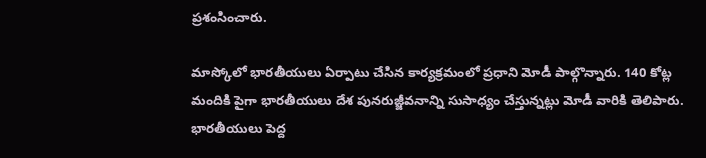ప్రశంసించారు.

మాస్కోలో భారతీయులు ఏర్పాటు చేసిన కార్యక్రమంలో ప్రధాని మోడీ పాల్గొన్నారు. 140 కోట్ల మందికి పైగా భారతీయులు దేశ పునరుజ్జీవనాన్ని సుసాధ్యం చేస్తున్నట్లు మోడీ వారికి తెలిపారు. భారతీయులు పెద్ద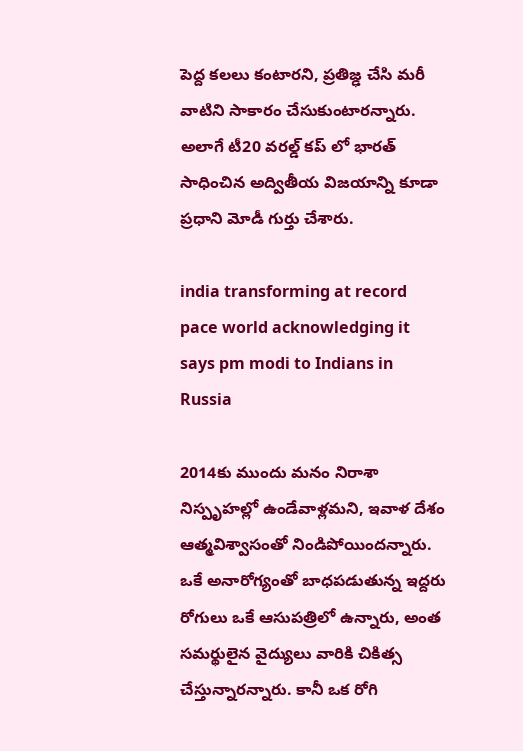పెద్ద కలలు కంటారని, ప్రతిజ్ఢ చేసి మరీ వాటిని సాకారం చేసుకుంటారన్నారు. అలాగే టీ20 వరల్డ్ కప్ లో భారత్ సాధించిన అద్వితీయ విజయాన్ని కూడా ప్రధాని మోడీ గుర్తు చేశారు.

india transforming at record pace world acknowledging it says pm modi to Indians in Russia

2014కు ముందు మనం నిరాశా నిస్పృహల్లో ఉండేవాళ్లమని, ఇవాళ దేశం ఆత్మవిశ్వాసంతో నిండిపోయిందన్నారు. ఒకే అనారోగ్యంతో బాధపడుతున్న ఇద్దరు రోగులు ఒకే ఆసుపత్రిలో ఉన్నారు, అంత సమర్థులైన వైద్యులు వారికి చికిత్స చేస్తున్నారన్నారు. కానీ ఒక రోగి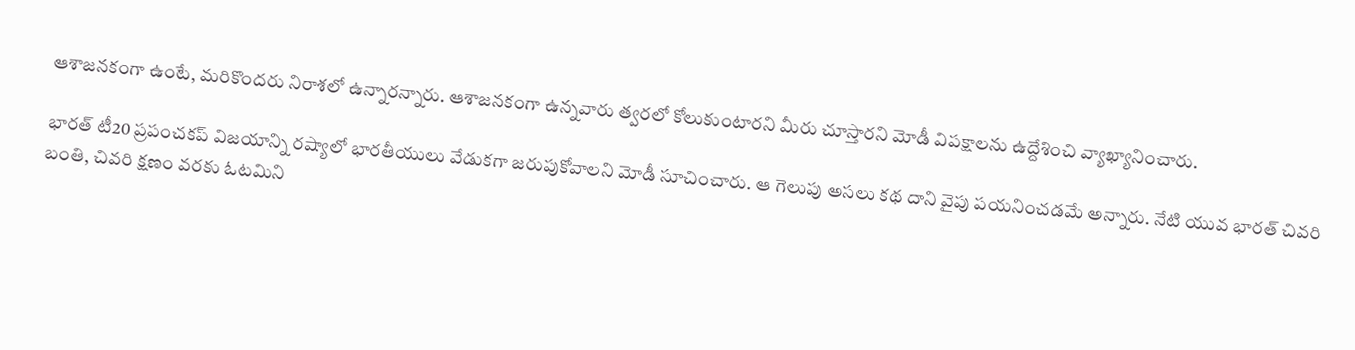ఆశాజనకంగా ఉంటే, మరికొందరు నిరాశలో ఉన్నారన్నారు. ఆశాజనకంగా ఉన్నవారు త్వరలో కోలుకుంటారని మీరు చూస్తారని మోడీ విపక్షాలను ఉద్దేశించి వ్యాఖ్యానించారు.

భారత్ టీ20 ప్రపంచకప్ విజయాన్ని రష్యాలో భారతీయులు వేడుకగా జరుపుకోవాలని మోడీ సూచించారు. ఆ గెలుపు అసలు కథ దాని వైపు పయనించడమే అన్నారు. నేటి యువ భారత్ చివరి బంతి, చివరి క్షణం వరకు ఓటమిని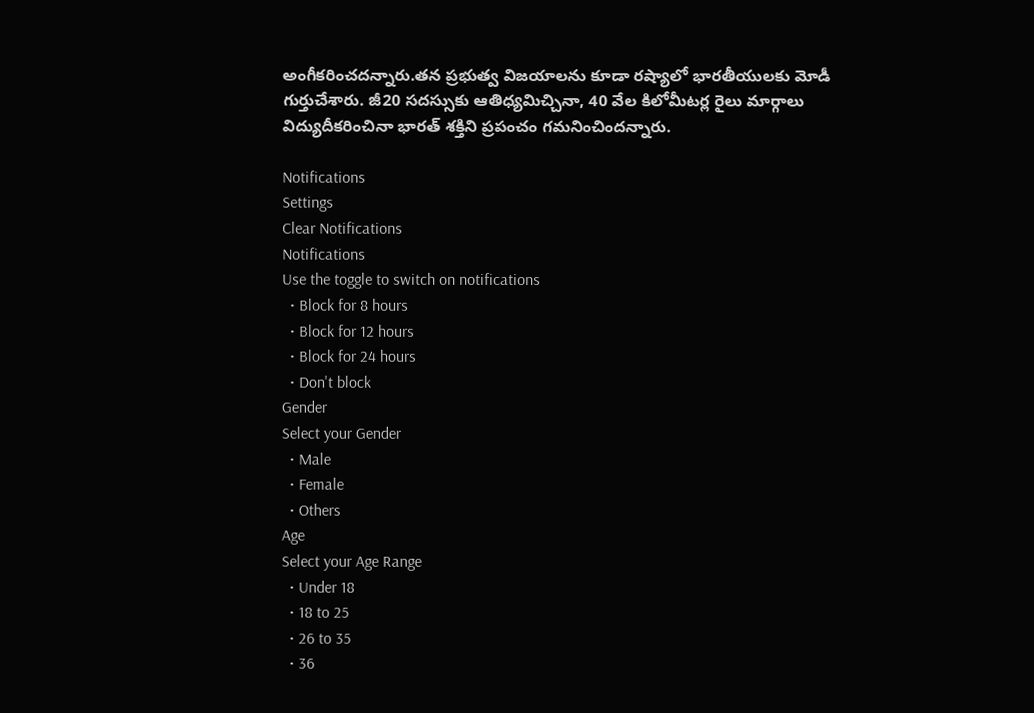అంగీకరించదన్నారు.తన ప్రభుత్వ విజయాలను కూడా రష్యాలో భారతీయులకు మోడీ గుర్తుచేశారు. జీ20 సదస్సుకు ఆతిధ్యమిచ్చినా, 40 వేల కిలోమీటర్ల రైలు మార్గాలు విద్యుదీకరించినా భారత్ శక్తిని ప్రపంచం గమనించిందన్నారు.

Notifications
Settings
Clear Notifications
Notifications
Use the toggle to switch on notifications
  • Block for 8 hours
  • Block for 12 hours
  • Block for 24 hours
  • Don't block
Gender
Select your Gender
  • Male
  • Female
  • Others
Age
Select your Age Range
  • Under 18
  • 18 to 25
  • 26 to 35
  • 36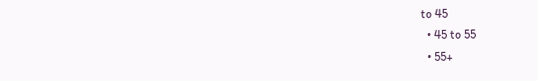to 45
  • 45 to 55
  • 55+